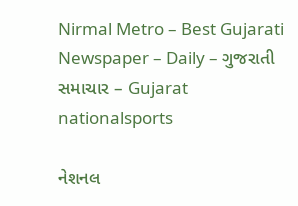Nirmal Metro – Best Gujarati Newspaper – Daily – ગુજરાતી સમાચાર – Gujarat
nationalsports

નેશનલ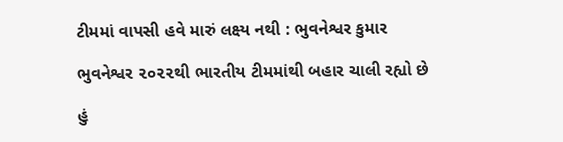ટીમમાં વાપસી હવે મારું લક્ષ્ય નથી : ભુવનેશ્વર કુમાર

ભુવનેશ્વર ૨૦૨૨થી ભારતીય ટીમમાંથી બહાર ચાલી રહ્યો છે

હું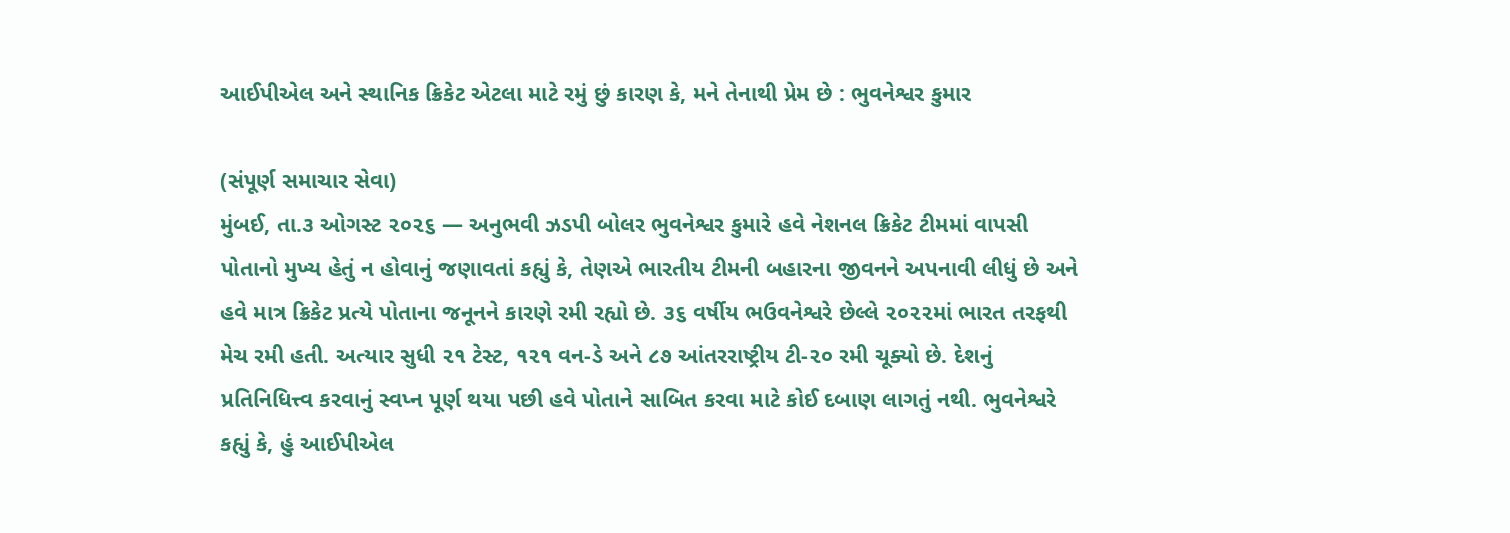આઈપીએલ અને સ્થાનિક ક્રિકેટ એટલા માટે રમું છું કારણ કે, મને તેનાથી પ્રેમ છે : ભુવનેશ્વર કુમાર

(સંપૂર્ણ સમાચાર સેવા)
મુંબઈ, તા.૩ ઓગસ્ટ ૨૦૨૬ — અનુભવી ઝડપી બોલર ભુવનેશ્વર કુમારે હવે નેશનલ ક્રિકેટ ટીમમાં વાપસી પોતાનો મુખ્ય હેતું ન હોવાનું જણાવતાં કહ્યું કે, તેણએ ભારતીય ટીમની બહારના જીવનને અપનાવી લીધું છે અને હવે માત્ર ક્રિકેટ પ્રત્યે પોતાના જનૂનને કારણે રમી રહ્યો છે. ૩૬ વર્ષીય ભઉવનેશ્વરે છેલ્લે ૨૦૨૨માં ભારત તરફથી મેચ રમી હતી. અત્યાર સુધી ૨૧ ટેસ્ટ, ૧૨૧ વન-ડે અને ૮૭ આંતરરાષ્ટ્રીય ટી-૨૦ રમી ચૂક્યો છે. દેશનું પ્રતિનિધિત્ત્વ કરવાનું સ્વપ્ન પૂર્ણ થયા પછી હવે પોતાને સાબિત કરવા માટે કોઈ દબાણ લાગતું નથી. ભુવનેશ્વરે કહ્યું કે, હું આઈપીએલ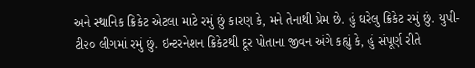અને સ્થાનિક ક્રિકેટ એટલા માટે રમું છું કારણ કે, મને તેનાથી પ્રેમ છે. હું ઘરેલુ ક્રિકેટ રમું છું. યુપી-ટી૨૦ લીગમાં રમું છું. ઇન્ટરનેશન ક્રિકેટથી દૂર પોતાના જીવન અંગે કહ્યું કે, હું સંપૂર્ણ રીતે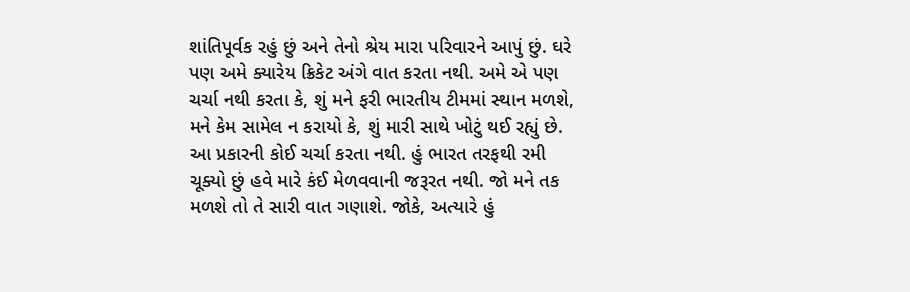શાંતિપૂર્વક રહું છું અને તેનો શ્રેય મારા પરિવારને આપું છું. ઘરે પણ અમે ક્યારેય ક્રિકેટ અંગે વાત કરતા નથી. અમે એ પણ ચર્ચા નથી કરતા કે, શું મને ફરી ભારતીય ટીમમાં સ્થાન મળશે, મને કેમ સામેલ ન કરાયો કે, શું મારી સાથે ખોટું થઈ રહ્યું છે. આ પ્રકારની કોઈ ચર્ચા કરતા નથી. હું ભારત તરફથી રમી ચૂક્યો છું હવે મારે કંઈ મેળવવાની જરૂરત નથી. જો મને તક મળશે તો તે સારી વાત ગણાશે. જોકે, અત્યારે હું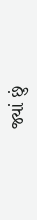જ્યાં છું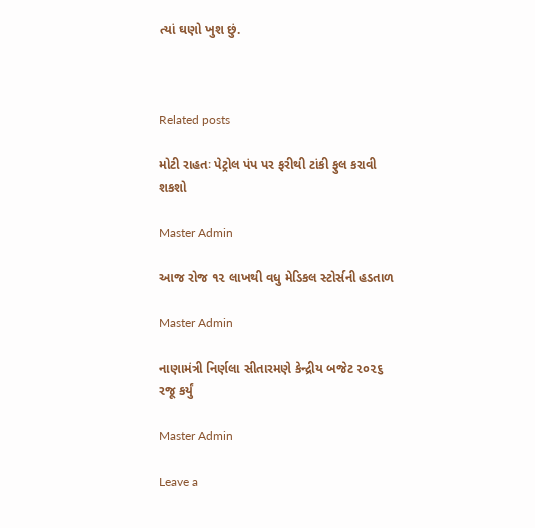ત્યાં ઘણો ખુશ છું.



Related posts

મોટી રાહતઃ પેટ્રોલ પંપ પર ફરીથી ટાંકી ફુલ કરાવી શકશો

Master Admin

આજ રોજ ૧૨ લાખથી વધુ મેડિકલ સ્ટોર્સની હડતાળ

Master Admin

નાણામંત્રી નિર્ણલા સીતારમણે કેન્દ્રીય બજેટ ૨૦૨૬ રજૂ કર્યું

Master Admin

Leave a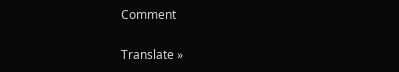Comment

Translate »